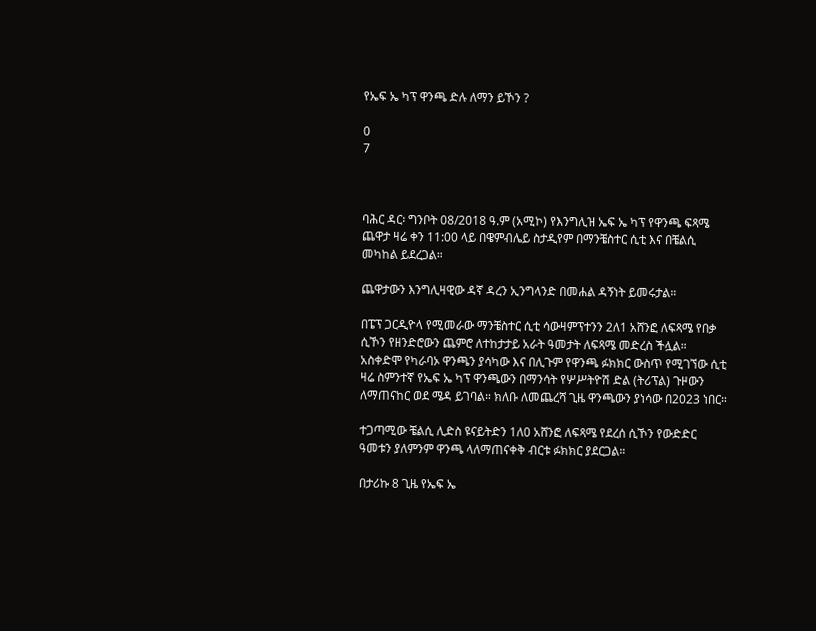የኤፍ ኤ ካፕ ዋንጫ ድሉ ለማን ይኾን ?

0
7



ባሕር ዳር፡ ግንቦት 08/2018 ዓ.ም (አሚኮ) የእንግሊዝ ኤፍ ኤ ካፕ የዋንጫ ፍጻሜ ጨዋታ ዛሬ ቀን 11:00 ላይ በዌምብሌይ ስታዲየም በማንቼስተር ሲቲ እና በቼልሲ መካከል ይደረጋል።

ጨዋታውን እንግሊዛዊው ዳኛ ዳረን ኢንግላንድ በመሐል ዳኝነት ይመሩታል።

በፔፕ ጋርዲዮላ የሚመራው ማንቼስተር ሲቲ ሳውዛምፕተንን 2ለ1 አሸንፎ ለፍጻሜ የበቃ ሲኾን የዘንድሮውን ጨምሮ ለተከታታይ አራት ዓመታት ለፍጻሜ መድረስ ችሏል። አስቀድሞ የካራባኦ ዋንጫን ያሳካው እና በሊጉም የዋንጫ ፉክክር ውስጥ የሚገኘው ሲቲ ዛሬ ስምንተኛ የኤፍ ኤ ካፕ ዋንጫውን በማንሳት የሦሥትዮሽ ድል (ትሪፕል) ጉዞውን ለማጠናከር ወደ ሜዳ ይገባል። ክለቡ ለመጨረሻ ጊዜ ዋንጫውን ያነሳው በ2023 ነበር።

ተጋጣሚው ቼልሲ ሊድስ ዩናይትድን 1ለ0 አሸንፎ ለፍጻሜ የደረሰ ሲኾን የውድድር ዓመቱን ያለምንም ዋንጫ ላለማጠናቀቅ ብርቱ ፉክክር ያደርጋል።

በታሪኩ 8 ጊዜ የኤፍ ኤ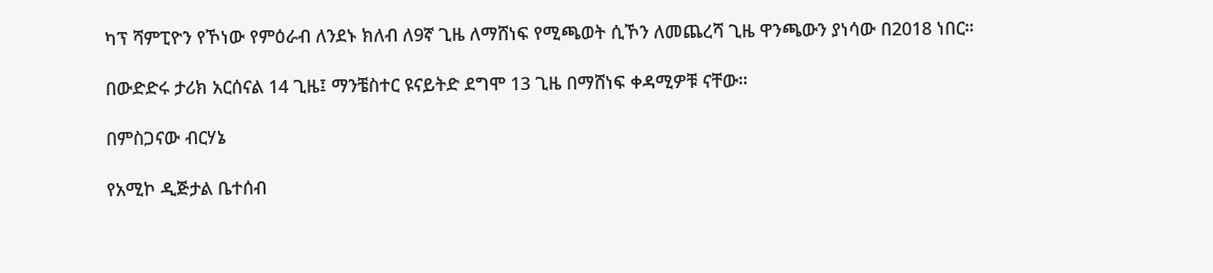ካፕ ሻምፒዮን የኾነው የምዕራብ ለንደኑ ክለብ ለ9ኛ ጊዜ ለማሸነፍ የሚጫወት ሲኾን ለመጨረሻ ጊዜ ዋንጫውን ያነሳው በ2018 ነበር።

በውድድሩ ታሪክ አርሰናል 14 ጊዜ፤ ማንቼስተር ዩናይትድ ደግሞ 13 ጊዜ በማሸነፍ ቀዳሚዎቹ ናቸው።

በምስጋናው ብርሃኔ

የአሚኮ ዲጅታል ቤተሰብ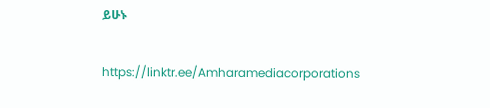ይሁኑ

https://linktr.ee/Amharamediacorporations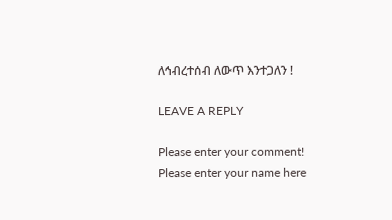ለኅብረተሰብ ለውጥ እንተጋለን !

LEAVE A REPLY

Please enter your comment!
Please enter your name here